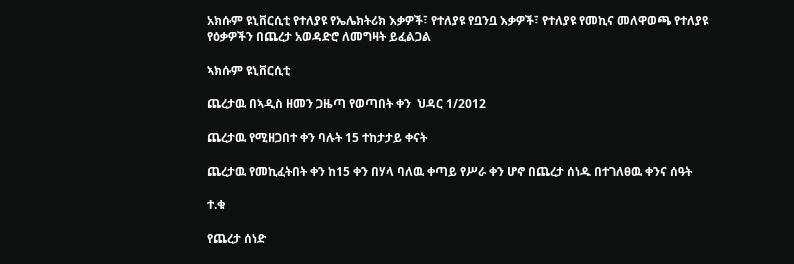አክሱም ዩኒቨርሲቲ የተለያዩ የኤሌክትሪክ እቃዎች፣ የተለያዩ የቧንቧ እቃዎች፣ የተለያዩ የመኪና መለዋወጫ የተለያዩ የዕቃዎችን በጨረታ አወዳድሮ ለመግዛት ይፈልጋል

ኣክሱም ዩኒቨርሲቲ

ጨረታዉ በኣዲስ ዘመን ጋዜጣ የወጣበት ቀን  ህዳር 1/2012

ጨረታዉ የሚዘጋበተ ቀን ባሉት 15 ተከታታይ ቀናት

ጨረታዉ የመኪፈትበት ቀን ከ15 ቀን በሃላ ባለዉ ቀጣይ የሥራ ቀን ሆኖ በጨረታ ሰነዱ በተገለፀዉ ቀንና ሰዓት

ተ.ቁ

የጨረታ ሰነድ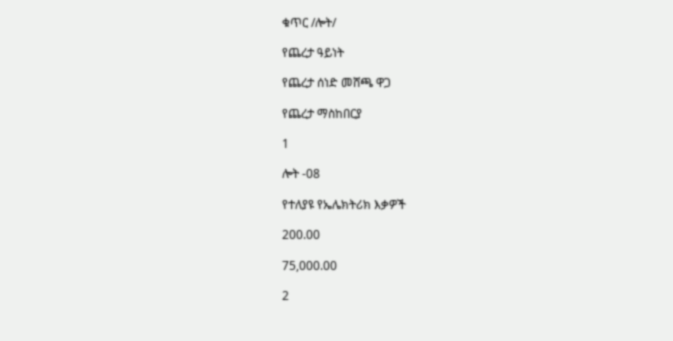ቁጥር /ሎት/

የጨረታ ዓይነት

የጨረታ ሰነድ መሸጫ ዋጋ

የጨረታ ማስከበርያ

1

ሎት -08

የተለያዩ የኤሌክትሪክ እቃዎች

200.00

75,000.00

2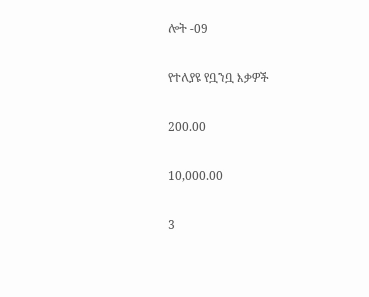ሎት -09

የተለያዩ የቧንቧ እቃዎች

200.00

10,000.00

3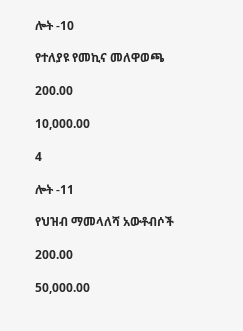ሎት -10

የተለያዩ የመኪና መለዋወጫ

200.00

10,000.00

4

ሎት -11

የህዝብ ማመላለሻ አውቶብሶች

200.00

50,000.00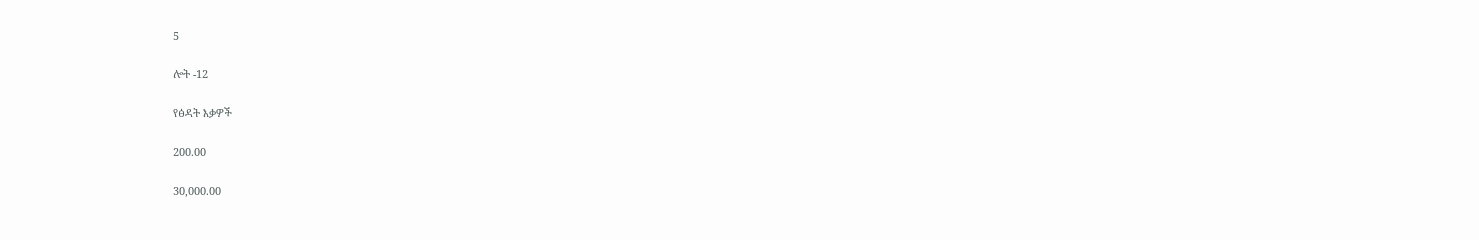5

ሎት -12

የፅዳት እቃዎች

200.00

30,000.00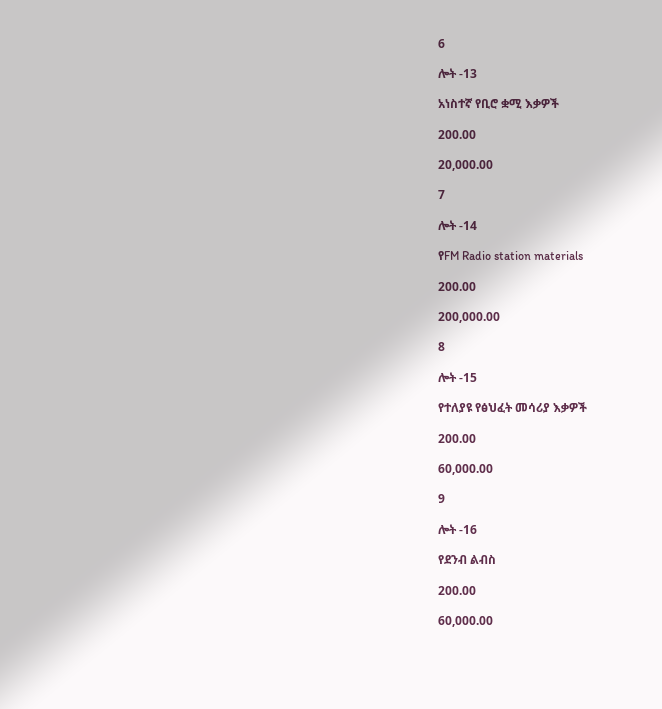6

ሎት -13

አነስተኛ የቢሮ ቋሚ እቃዎች

200.00

20,000.00

7

ሎት -14

የFM Radio station materials

200.00

200,000.00

8

ሎት -15

የተለያዩ የፅህፈት መሳሪያ እቃዎች

200.00

60,000.00

9

ሎት -16

የደንብ ልብስ

200.00

60,000.00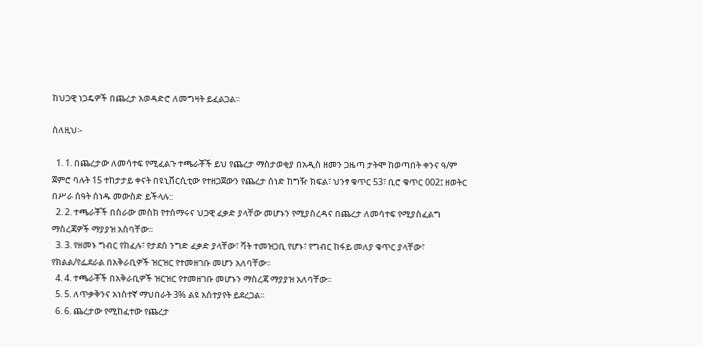ከህጋዊ ነጋዴዎች በጨረታ አወዳድሮ ለመግዛት ይፈልጋል፡፡

ስለዚህ፡-

  1. 1. በጨረታው ለመሳተፍ የሚፈልጉ ተጫራቾች ይህ የጨረታ ማስታወቂያ በአዲስ ዘመን ጋዜጣ ታትሞ ከወጣበት ቀንና ዓ/ም ጀምሮ ባሉት 15 ተከታታይ ቀናት በዩኒቨርሲቲው የተዘጋጀውን የጨረታ ሰነድ ከግዥ ክፍል፣ ህንፃ ቁጥር 53፣ ቢሮ ቁጥር 002፤ ዘወትር በሥራ ሰዓት ሰነዱ መውስድ ይችላሉ::
  2. 2. ተጫራቾች በስራው መስክ የተሰማሩና ህጋዊ ፈቃድ ያላቸው መሆኑን የሚያስረዳና በጨረታ ለመሳተፍ የሚያስፈልግ ማስረጃዎች ማያያዝ አስባቸው፡፡
  3. 3. የዘመኑ ግብር የከፈሉ፣ የታደሰ ንግድ ፈቃድ ያላቸው፣ ቫት ተመዝጋቢ የሆኑ፣ የግብር ከፋይ መለያ ቁጥር ያላቸው፣ የክልል/የፌደራል በአቅራቢዎች ዝርዝር የተመዘገቡ መሆን አለባቸው፡፡
  4. 4. ተጫራቾች በአቅራቢዎች ዝርዝር የተመዘገቡ መሆኑን ማስረጃ ማያያዝ አለባቸው፡፡
  5. 5. ለጥቃቅንና አነስተኛ ማህበራት 3% ልዩ አስተያየት ይደረጋል፡፡
  6. 6. ጨረታው የሚከፈተው የጨረታ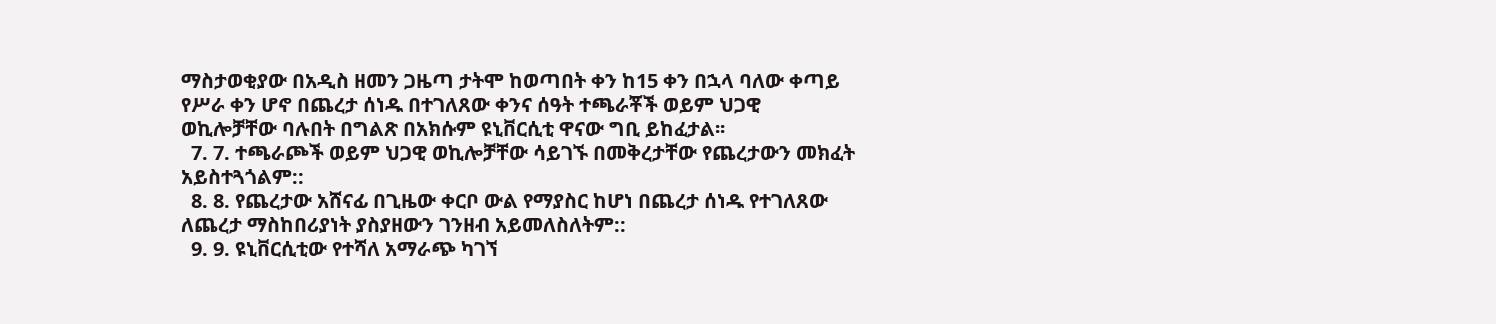ማስታወቂያው በአዲስ ዘመን ጋዜጣ ታትሞ ከወጣበት ቀን ከ15 ቀን በኋላ ባለው ቀጣይ የሥራ ቀን ሆኖ በጨረታ ሰነዱ በተገለጸው ቀንና ሰዓት ተጫራቾች ወይም ህጋዊ ወኪሎቻቸው ባሉበት በግልጽ በአክሱም ዩኒቨርሲቲ ዋናው ግቢ ይከፈታል፡፡
  7. 7. ተጫራጮች ወይም ህጋዊ ወኪሎቻቸው ሳይገኙ በመቅረታቸው የጨረታውን መክፈት አይስተጓጎልም::
  8. 8. የጨረታው አሸናፊ በጊዜው ቀርቦ ውል የማያስር ከሆነ በጨረታ ሰነዱ የተገለጸው ለጨረታ ማስከበሪያነት ያስያዘውን ገንዘብ አይመለስለትም::
  9. 9. ዩኒቨርሲቲው የተሻለ አማራጭ ካገኘ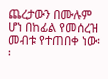ጨረታውን በሙሉም ሆነ በከፊል የመሰረዝ መብቱ የተጠበቀ ነው፡፡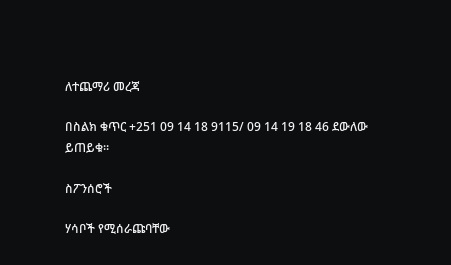ለተጨማሪ መረጃ

በስልክ ቁጥር +251 09 14 18 9115/ 09 14 19 18 46 ደውለው ይጠይቁ።

ስፖንሰሮች

ሃሳቦች የሚሰራጩባቸው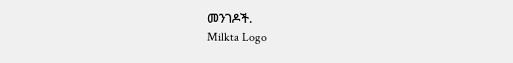መንገዶች.
Milkta Logo